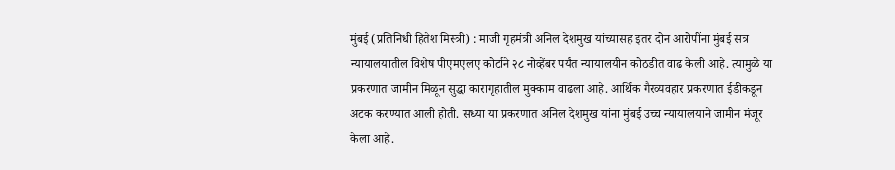मुंबई (प्रतिनिधी हितेश मिस्त्री) : माजी गृहमंत्री अनिल देशमुख यांच्यासह इतर दोन आरोपींना मुंबई सत्र न्यायालयातील विशेष पीएमएलए कोर्टाने २८ नोव्हेंबर पर्यंत न्यायालयीन कोठडीत वाढ केली आहे. त्यामुळे या प्रकरणात जामीन मिळून सुद्धा कारागृहातील मुक्काम वाढला आहे. आर्थिक गैरव्यवहार प्रकरणात ईडीकडून अटक करण्यात आली होती. सध्या या प्रकरणात अनिल देशमुख यांना मुंबई उच्च न्यायालयाने जामीन मंजूर केला आहे.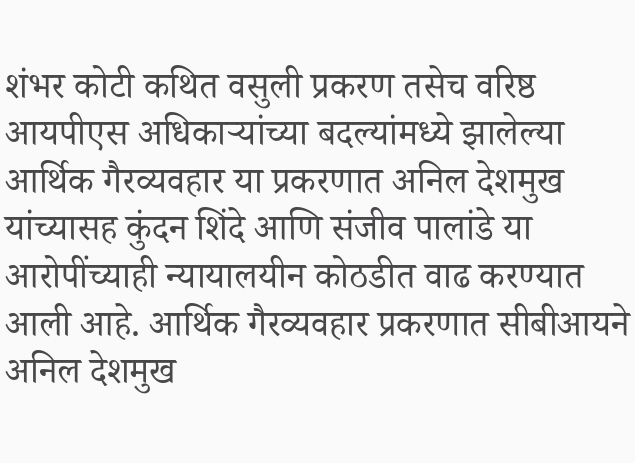शंभर कोटी कथित वसुली प्रकरण तसेच वरिष्ठ आयपीएस अधिकाऱ्यांच्या बदल्यांमध्ये झालेल्या आर्थिक गैरव्यवहार या प्रकरणात अनिल देशमुख यांच्यासह कुंदन शिंदे आणि संजीव पालांडे या आरोपींच्याही न्यायालयीन कोठडीत वाढ करण्यात आली आहे. आर्थिक गैरव्यवहार प्रकरणात सीबीआयने अनिल देशमुख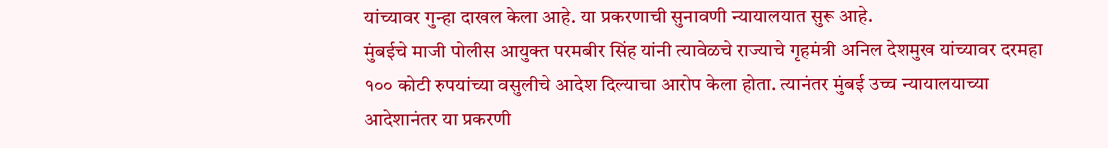यांच्यावर गुन्हा दाखल केला आहे. या प्रकरणाची सुनावणी न्यायालयात सुरू आहे.
मुंबईचे माजी पोलीस आयुक्त परमबीर सिंह यांनी त्यावेळचे राज्याचे गृहमंत्री अनिल देशमुख यांच्यावर दरमहा १०० कोटी रुपयांच्या वसुलीचे आदेश दिल्याचा आरोप केला होता. त्यानंतर मुंबई उच्च न्यायालयाच्या आदेशानंतर या प्रकरणी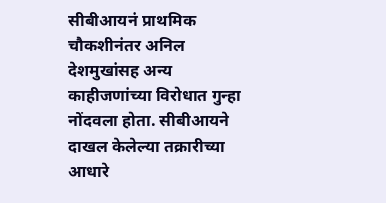सीबीआयनं प्राथमिक चौकशीनंतर अनिल देशमुखांसह अन्य काहीजणांच्या विरोधात गुन्हा नोंदवला होता. सीबीआयने दाखल केलेल्या तक्रारीच्या आधारे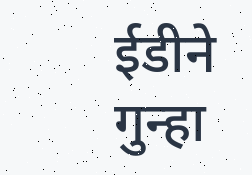ईडीने गुन्हा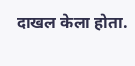दाखल केला होता.